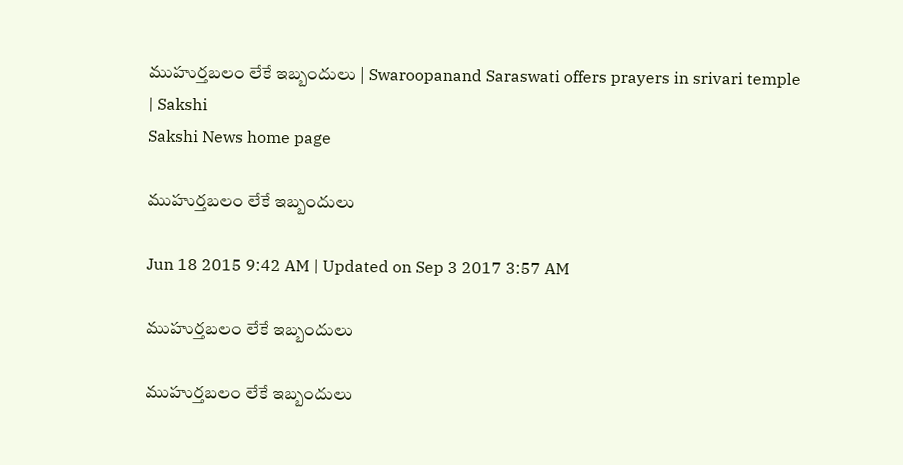ముహుర్తబలం లేకే ఇబ్బందులు | Swaroopanand Saraswati offers prayers in srivari temple | Sakshi
Sakshi News home page

ముహుర్తబలం లేకే ఇబ్బందులు

Jun 18 2015 9:42 AM | Updated on Sep 3 2017 3:57 AM

ముహుర్తబలం లేకే ఇబ్బందులు

ముహుర్తబలం లేకే ఇబ్బందులు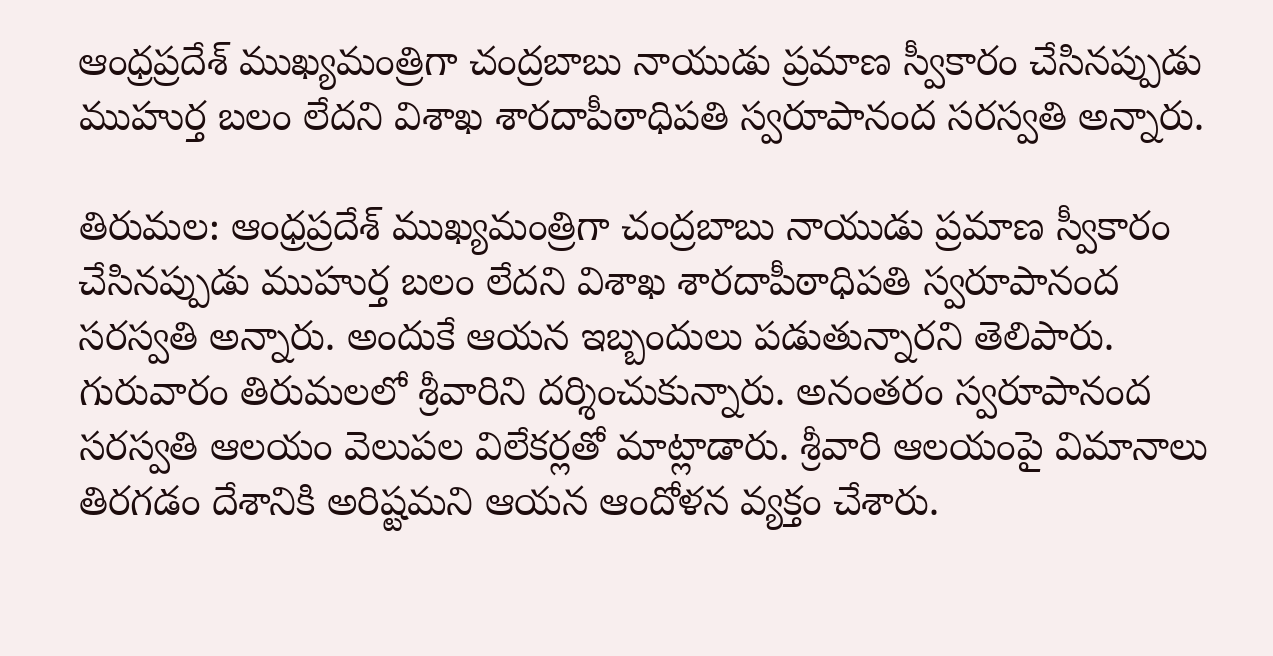ఆంధ్రప్రదేశ్ ముఖ్యమంత్రిగా చంద్రబాబు నాయుడు ప్రమాణ స్వీకారం చేసినప్పుడు ముహుర్త బలం లేదని విశాఖ శారదాపీఠాధిపతి స్వరూపానంద సరస్వతి అన్నారు.

తిరుమల: ఆంధ్రప్రదేశ్ ముఖ్యమంత్రిగా చంద్రబాబు నాయుడు ప్రమాణ స్వీకారం చేసినప్పుడు ముహుర్త బలం లేదని విశాఖ శారదాపీఠాధిపతి స్వరూపానంద సరస్వతి అన్నారు. అందుకే ఆయన ఇబ్బందులు పడుతున్నారని తెలిపారు. గురువారం తిరుమలలో శ్రీవారిని దర్శించుకున్నారు. అనంతరం స్వరూపానంద సరస్వతి ఆలయం వెలుపల విలేకర్లతో మాట్లాడారు. శ్రీవారి ఆలయంపై విమానాలు తిరగడం దేశానికి అరిష్టమని ఆయన ఆందోళన వ్యక్తం చేశారు.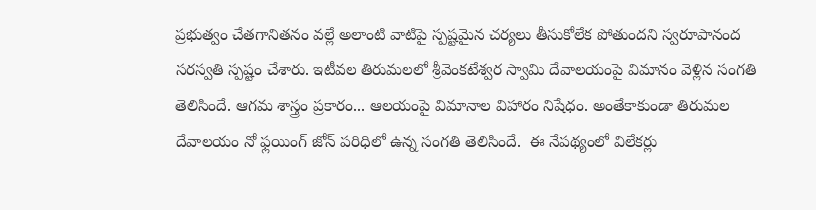ప్రభుత్వం చేతగానితనం వల్లే అలాంటి వాటిపై స్పష్టమైన చర్యలు తీసుకోలేక పోతుందని స్వరూపానంద సరస్వతి స్పష్టం చేశారు. ఇటీవల తిరుమలలో శ్రీవెంకటేశ్వర స్వామి దేవాలయంపై విమానం వెళ్లిన సంగతి తెలిసిందే. ఆగమ శాస్త్రం ప్రకారం... ఆలయంపై విమానాల విహారం నిషేధం. అంతేకాకుండా తిరుమల దేవాలయం నో ఫ్లయింగ్ జోన్ పరిధిలో ఉన్న సంగతి తెలిసిందే.  ఈ నేపథ్యంలో విలేకర్లు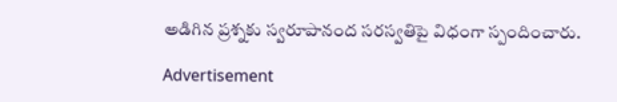అడిగిన ప్రశ్నకు స్వరూపానంద సరస్వతిపై విధంగా స్పందించారు.

Advertisement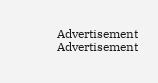Advertisement
Advertisement